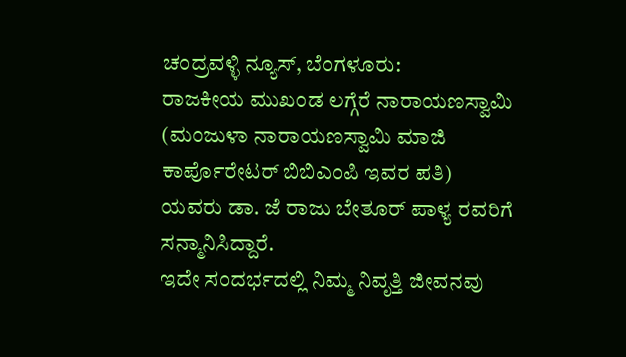ಚಂದ್ರವಳ್ಳಿ ನ್ಯೂಸ್, ಬೆಂಗಳೂರು:
ರಾಜಕೀಯ ಮುಖಂಡ ಲಗ್ಗೆರೆ ನಾರಾಯಣಸ್ವಾಮಿ (ಮಂಜುಳಾ ನಾರಾಯಣಸ್ವಾಮಿ ಮಾಜಿ ಕಾರ್ಪೊರೇಟರ್ ಬಿಬಿಎಂಪಿ ಇವರ ಪತಿ) ಯವರು ಡಾ. ಜೆ ರಾಜು ಬೇತೂರ್ ಪಾಳ್ಯ ರವರಿಗೆ ಸನ್ಮಾನಿಸಿದ್ದಾರೆ.
ಇದೇ ಸಂದರ್ಭದಲ್ಲಿ ನಿಮ್ಮ ನಿವೃತ್ತಿ ಜೀವನವು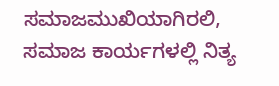ಸಮಾಜಮುಖಿಯಾಗಿರಲಿ, ಸಮಾಜ ಕಾರ್ಯಗಳಲ್ಲಿ ನಿತ್ಯ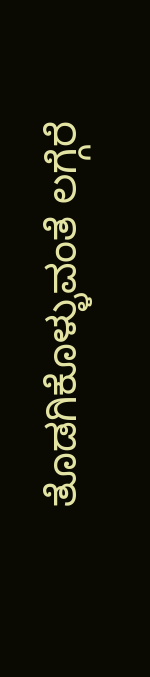ತೊಡಗಿಕೊಳ್ಳುವಂತೆ ಲಗ್ಗೆರೆ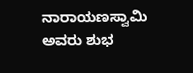ನಾರಾಯಣಸ್ವಾಮಿ ಅವರು ಶುಭ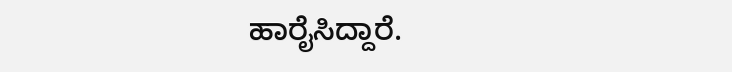ಹಾರೈಸಿದ್ದಾರೆ.